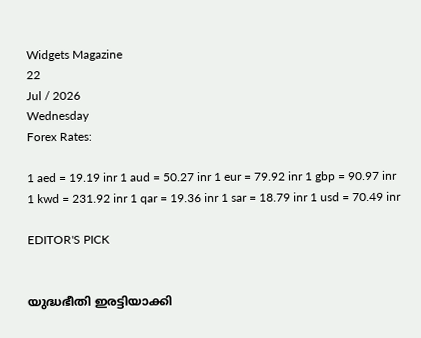Widgets Magazine
22
Jul / 2026
Wednesday
Forex Rates:

1 aed = 19.19 inr 1 aud = 50.27 inr 1 eur = 79.92 inr 1 gbp = 90.97 inr 1 kwd = 231.92 inr 1 qar = 19.36 inr 1 sar = 18.79 inr 1 usd = 70.49 inr

EDITOR'S PICK


യുദ്ധഭീതി ഇരട്ടിയാക്കി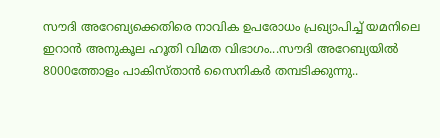സൗദി അറേബ്യക്കെതിരെ നാവിക ഉപരോധം പ്രഖ്യാപിച്ച് യമനിലെ ഇറാൻ അനുകൂല ഹൂതി വിമത വിഭാഗം...സൗദി അറേബ്യയില്‍ 8000ത്തോളം പാകിസ്താന്‍ സൈനികര്‍ തമ്പടിക്കുന്നു..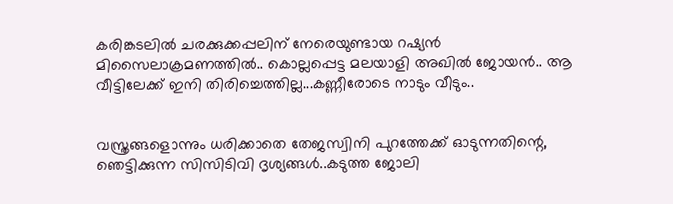കരിങ്കടലിൽ ചരക്കുക്കപ്പലിന് നേരെയുണ്ടായ റഷ്യൻ മിസൈലാക്രമണത്തിൽ.. കൊല്ലപ്പെട്ട മലയാളി അഖില്‍ ജോയന്‍.. ആ വീട്ടിലേക്ക് ഇനി തിരിച്ചെത്തില്ല...കണ്ണീരോടെ നാടും വീടും..


വസ്ത്രങ്ങളൊന്നും ധരിക്കാതെ തേജസ്വിനി പുറത്തേക്ക് ഓടുന്നതിന്റെ, ഞെട്ടിക്കുന്ന സിസിടിവി ദൃശ്യങ്ങൾ..കടുത്ത ജോലി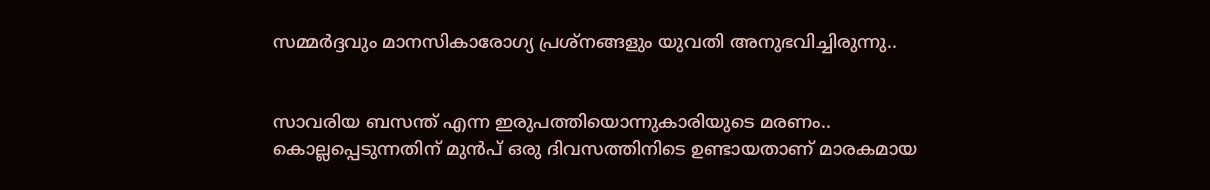സമ്മർദ്ദവും മാനസികാരോഗ്യ പ്രശ്നങ്ങളും യുവതി അനുഭവിച്ചിരുന്നു..


സാവരിയ ബസന്ത് എന്ന ഇരുപത്തിയൊന്നുകാരിയുടെ മരണം.. കൊല്ലപ്പെടുന്നതിന് മുൻപ് ഒരു ദിവസത്തിനിടെ ഉണ്ടായതാണ് മാരകമായ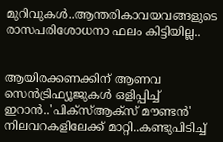മുറിവുകൾ..ആന്തരികാവയവങ്ങളുടെ രാസപരിശോധനാ ഫലം കിട്ടിയില്ല..


ആയിരക്കണക്കിന് ആണവ സെന്‍ട്രിഫ്യൂജുകള്‍ ഒളിപ്പിച്ച് ഇറാൻ..'പിക്സ്ആക്സ് മൗണ്ടന്‍' നിലവറകളിലേക്ക് മാറ്റി..കണ്ടുപിടിച്ച്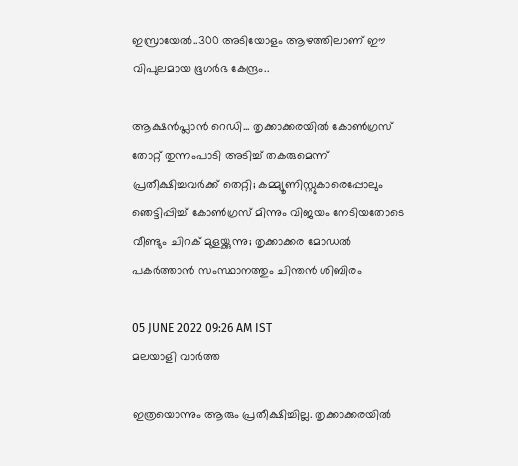ഇസ്രായേൽ..300 അടിയോളം ആഴത്തിലാണ് ഈ വിപുലമായ ഭൂഗര്‍ഭ കേന്ദ്രം..

ആക്ഷന്‍പ്ലാന്‍ റെഡി... തൃക്കാക്കരയില്‍ കോണ്‍ഗ്രസ് തോറ്റ് തുന്നംപാടി അടിച്ച് തകരുമെന്ന് പ്രതീക്ഷിച്ചവര്‍ക്ക് തെറ്റി; കമ്മ്യൂണിസ്റ്റുകാരെപ്പോലും ഞെട്ടിപ്പിച്ച് കോണ്‍ഗ്രസ് മിന്നും വിജയം നേടിയതോടെ വീണ്ടും ചിറക് മുളയ്ക്കുന്നു; തൃക്കാക്കര മോഡല്‍ പകര്‍ത്താന്‍ സംസ്ഥാനത്തും ചിന്തന്‍ ശിബിരം

05 JUNE 2022 09:26 AM IST
മലയാളി വാര്‍ത്ത

ഇത്രയൊന്നും ആരും പ്രതീക്ഷിച്ചില്ല. തൃക്കാക്കരയില്‍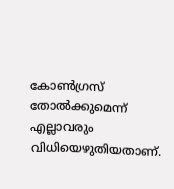കോണ്‍ഗ്രസ് തോല്‍ക്കുമെന്ന് എല്ലാവരും വിധിയെഴുതിയതാണ്.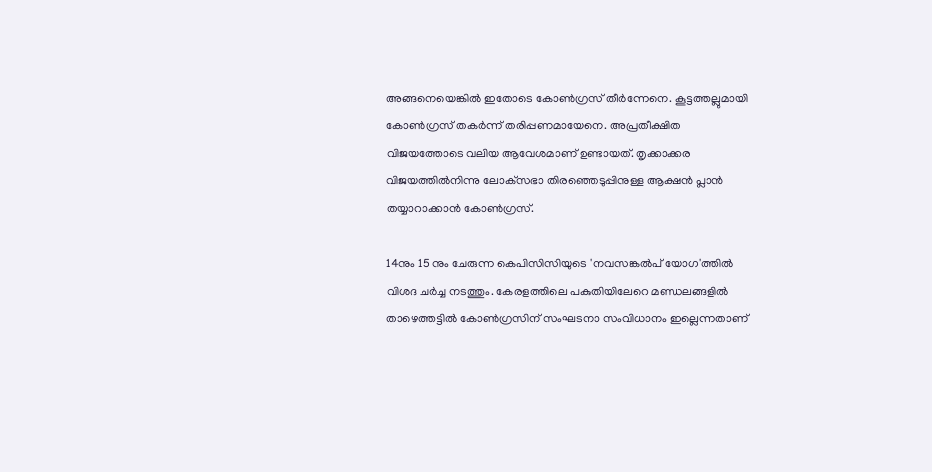അങ്ങനെയെങ്കില്‍ ഇതോടെ കോണ്‍ഗ്രസ് തീര്‍ന്നേനെ. കൂട്ടത്തല്ലുമായി കോണ്‍ഗ്രസ് തകര്‍ന്ന് തരിപ്പണമായേനെ. അപ്രതീക്ഷിത വിജയത്തോടെ വലിയ ആവേശമാണ് ഉണ്ടായത്. തൃക്കാക്കര വിജയത്തില്‍നിന്നു ലോക്‌സഭാ തിരഞ്ഞെടുപ്പിനുള്ള ആക്ഷന്‍ പ്ലാന്‍ തയ്യാറാക്കാന്‍ കോണ്‍ഗ്രസ്.

14നും 15 നും ചേരുന്ന കെപിസിസിയുടെ 'നവസങ്കല്‍പ് യോഗ'ത്തില്‍ വിശദ ചര്‍ച്ച നടത്തും. കേരളത്തിലെ പകുതിയിലേറെ മണ്ഡലങ്ങളില്‍ താഴെത്തട്ടില്‍ കോണ്‍ഗ്രസിന് സംഘടനാ സംവിധാനം ഇല്ലെന്നതാണ്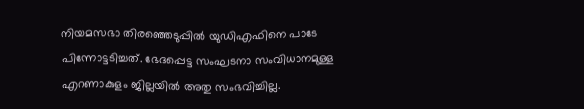നിയമസഭാ തിരഞ്ഞെടുപ്പില്‍ യുഡിഎഫിനെ പാടേ പിന്നോട്ടടിച്ചത്. ഭേദപ്പെട്ട സംഘടനാ സംവിധാനമുള്ള എറണാകുളം ജില്ലയില്‍ അതു സംഭവിച്ചില്ല.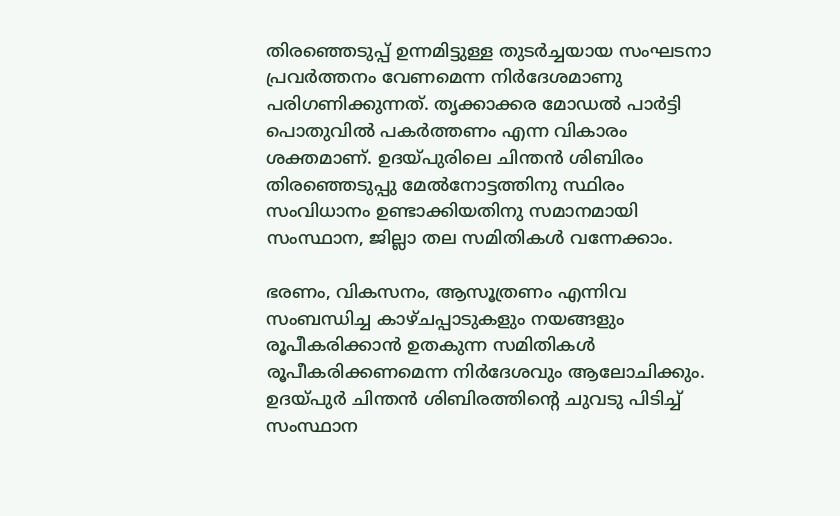തിരഞ്ഞെടുപ്പ് ഉന്നമിട്ടുള്ള തുടര്‍ച്ചയായ സംഘടനാ പ്രവര്‍ത്തനം വേണമെന്ന നിര്‍ദേശമാണു പരിഗണിക്കുന്നത്. തൃക്കാക്കര മോഡല്‍ പാര്‍ട്ടി പൊതുവില്‍ പകര്‍ത്തണം എന്ന വികാരം ശക്തമാണ്. ഉദയ്പുരിലെ ചിന്തന്‍ ശിബിരം തിരഞ്ഞെടുപ്പു മേല്‍നോട്ടത്തിനു സ്ഥിരം സംവിധാനം ഉണ്ടാക്കിയതിനു സമാനമായി സംസ്ഥാന, ജില്ലാ തല സമിതികള്‍ വന്നേക്കാം.

ഭരണം, വികസനം, ആസൂത്രണം എന്നിവ സംബന്ധിച്ച കാഴ്ചപ്പാടുകളും നയങ്ങളും രൂപീകരിക്കാന്‍ ഉതകുന്ന സമിതികള്‍ രൂപീകരിക്കണമെന്ന നിര്‍ദേശവും ആലോചിക്കും. ഉദയ്പുര്‍ ചിന്തന്‍ ശിബിരത്തിന്റെ ചുവടു പിടിച്ച് സംസ്ഥാന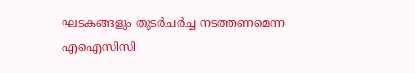ഘടകങ്ങളും തുടര്‍ചര്‍ച്ച നടത്തണമെന്ന എഐസിസി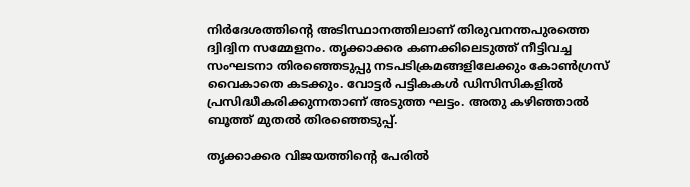നിര്‍ദേശത്തിന്റെ അടിസ്ഥാനത്തിലാണ് തിരുവനന്തപുരത്തെ ദ്വിദ്വിന സമ്മേളനം. തൃക്കാക്കര കണക്കിലെടുത്ത് നീട്ടിവച്ച സംഘടനാ തിരഞ്ഞെടുപ്പു നടപടിക്രമങ്ങളിലേക്കും കോണ്‍ഗ്രസ് വൈകാതെ കടക്കും. വോട്ടര്‍ പട്ടികകള്‍ ഡിസിസികളില്‍ പ്രസിദ്ധീകരിക്കുന്നതാണ് അടുത്ത ഘട്ടം. അതു കഴിഞ്ഞാല്‍ ബൂത്ത് മുതല്‍ തിരഞ്ഞെടുപ്പ്.

തൃക്കാക്കര വിജയത്തിന്റെ പേരില്‍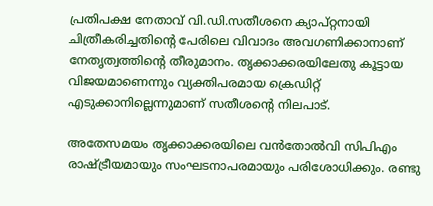പ്രതിപക്ഷ നേതാവ് വി.ഡി.സതീശനെ ക്യാപ്റ്റനായി ചിത്രീകരിച്ചതിന്റെ പേരിലെ വിവാദം അവഗണിക്കാനാണ് നേതൃത്വത്തിന്റെ തീരുമാനം. തൃക്കാക്കരയിലേതു കൂട്ടായ വിജയമാണെന്നും വ്യക്തിപരമായ ക്രെഡിറ്റ് എടുക്കാനില്ലെന്നുമാണ് സതീശന്റെ നിലപാട്.

അതേസമയം തൃക്കാക്കരയിലെ വന്‍തോല്‍വി സിപിഎം രാഷ്ട്രീയമായും സംഘടനാപരമായും പരിശോധിക്കും. രണ്ടു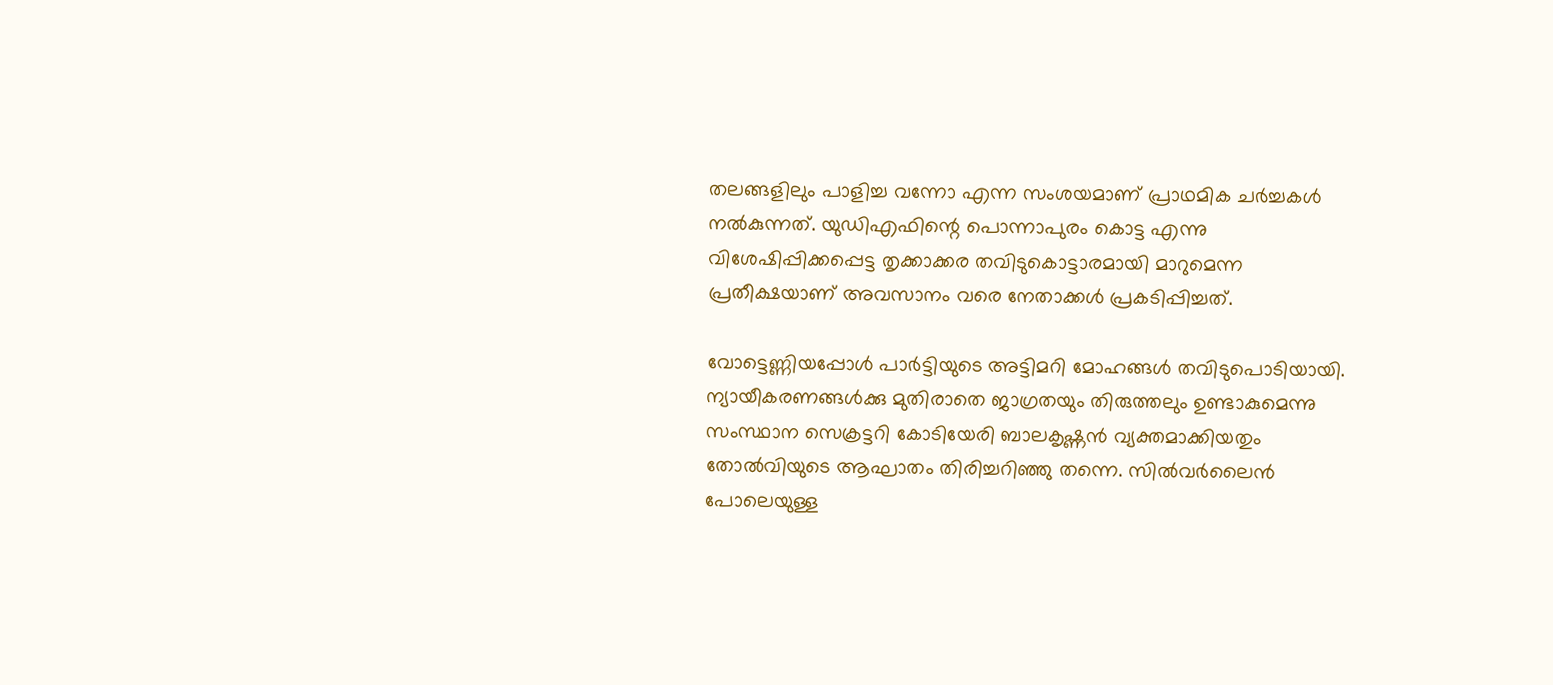തലങ്ങളിലും പാളിച്ച വന്നോ എന്ന സംശയമാണ് പ്രാഥമിക ചര്‍ച്ചകള്‍ നല്‍കുന്നത്. യുഡിഎഫിന്റെ പൊന്നാപുരം കൊട്ട എന്നു വിശേഷിപ്പിക്കപ്പെട്ട തൃക്കാക്കര തവിടുകൊട്ടാരമായി മാറുമെന്ന പ്രതീക്ഷയാണ് അവസാനം വരെ നേതാക്കള്‍ പ്രകടിപ്പിച്ചത്.

വോട്ടെണ്ണിയപ്പോള്‍ പാര്‍ട്ടിയുടെ അട്ടിമറി മോഹങ്ങള്‍ തവിടുപൊടിയായി. ന്യായീകരണങ്ങള്‍ക്കു മുതിരാതെ ജാഗ്രതയും തിരുത്തലും ഉണ്ടാകുമെന്നു സംസ്ഥാന സെക്രട്ടറി കോടിയേരി ബാലകൃഷ്ണന്‍ വ്യക്തമാക്കിയതും തോല്‍വിയുടെ ആഘാതം തിരിച്ചറിഞ്ഞു തന്നെ. സില്‍വര്‍ലൈന്‍ പോലെയുള്ള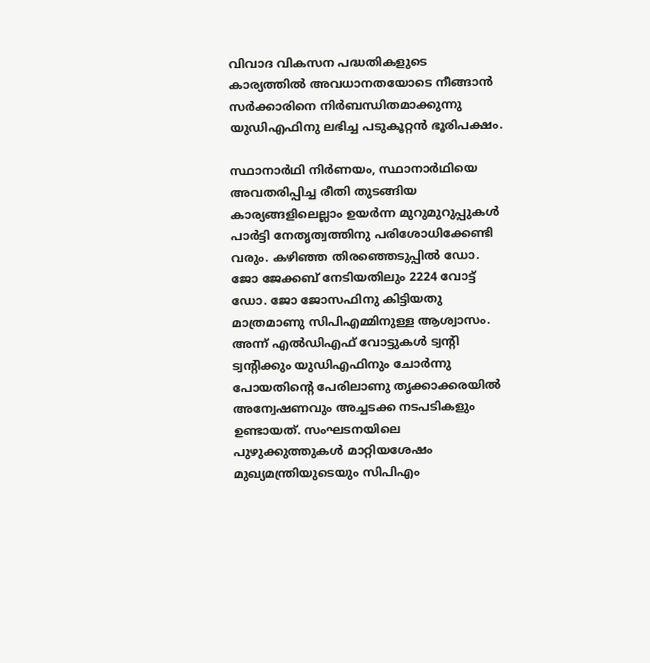വിവാദ വികസന പദ്ധതികളുടെ കാര്യത്തില്‍ അവധാനതയോടെ നീങ്ങാന്‍ സര്‍ക്കാരിനെ നിര്‍ബന്ധിതമാക്കുന്നു യുഡിഎഫിനു ലഭിച്ച പടുകൂറ്റന്‍ ഭൂരിപക്ഷം.

സ്ഥാനാര്‍ഥി നിര്‍ണയം, സ്ഥാനാര്‍ഥിയെ അവതരിപ്പിച്ച രീതി തുടങ്ങിയ കാര്യങ്ങളിലെല്ലാം ഉയര്‍ന്ന മുറുമുറുപ്പുകള്‍ പാര്‍ട്ടി നേതൃത്വത്തിനു പരിശോധിക്കേണ്ടി വരും. കഴിഞ്ഞ തിരഞ്ഞെടുപ്പില്‍ ഡോ. ജോ ജേക്കബ് നേടിയതിലും 2224 വോട്ട് ഡോ. ജോ ജോസഫിനു കിട്ടിയതു മാത്രമാണു സിപിഎമ്മിനുള്ള ആശ്വാസം. അന്ന് എല്‍ഡിഎഫ് വോട്ടുകള്‍ ട്വന്റി ട്വന്റിക്കും യുഡിഎഫിനും ചോര്‍ന്നു പോയതിന്റെ പേരിലാണു തൃക്കാക്കരയില്‍ അന്വേഷണവും അച്ചടക്ക നടപടികളും ഉണ്ടായത്. സംഘടനയിലെ പുഴുക്കുത്തുകള്‍ മാറ്റിയശേഷം മുഖ്യമന്ത്രിയുടെയും സിപിഎം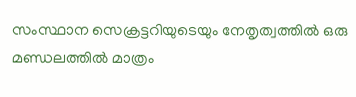സംസ്ഥാന സെക്രട്ടറിയുടെയും നേതൃത്വത്തില്‍ ഒരു മണ്ഡലത്തില്‍ മാത്രം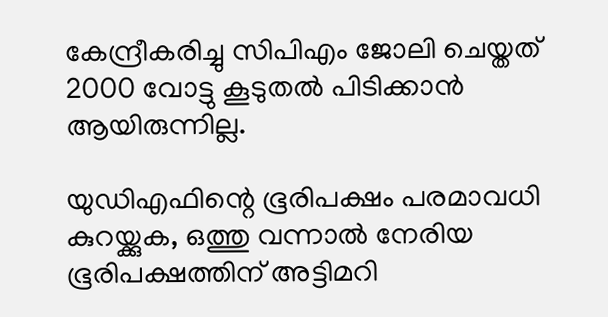കേന്ദ്രീകരിച്ചു സിപിഎം ജോലി ചെയ്തത് 2000 വോട്ടു കൂടുതല്‍ പിടിക്കാന്‍ ആയിരുന്നില്ല.

യുഡിഎഫിന്റെ ഭൂരിപക്ഷം പരമാവധി കുറയ്ക്കുക, ഒത്തു വന്നാല്‍ നേരിയ ഭൂരിപക്ഷത്തിന് അട്ടിമറി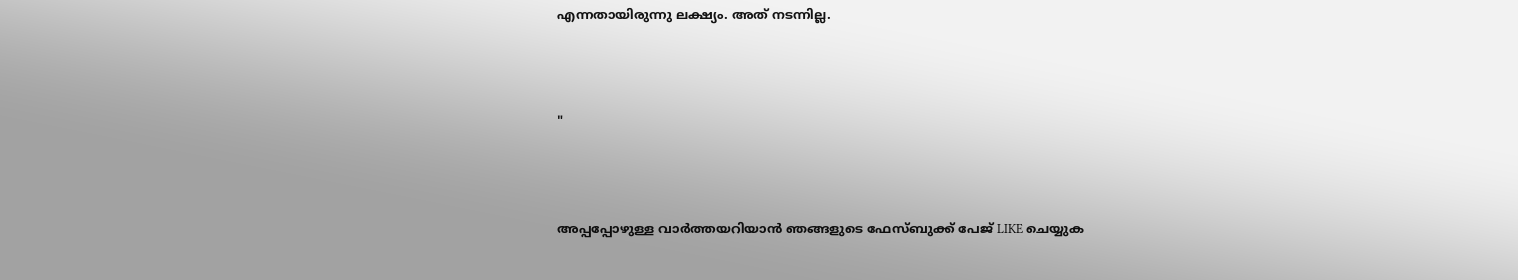എന്നതായിരുന്നു ലക്ഷ്യം. അത് നടന്നില്ല.



"



അപ്പപ്പോഴുള്ള വാര്‍ത്തയറിയാന്‍ ഞങ്ങളുടെ ഫേസ്‌ബുക്ക്‌ പേജ് LIKE ചെയ്യുക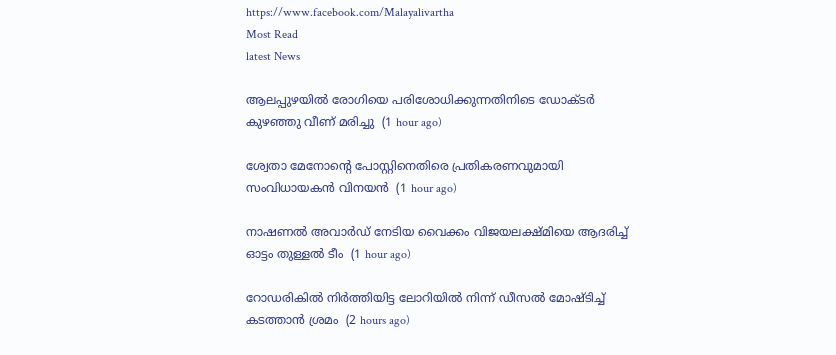https://www.facebook.com/Malayalivartha
Most Read
latest News

ആലപ്പുഴയില്‍ രോഗിയെ പരിശോധിക്കുന്നതിനിടെ ഡോക്ടര്‍ കുഴഞ്ഞു വീണ് മരിച്ചു  (1 hour ago)

ശ്വേതാ മേനോന്റെ പോസ്റ്റിനെതിരെ പ്രതികരണവുമായി സംവിധായകന്‍ വിനയന്‍  (1 hour ago)

നാഷണല്‍ അവാര്‍ഡ് നേടിയ വൈക്കം വിജയലക്ഷ്മിയെ ആദരിച്ച് ഓട്ടം തുള്ളല്‍ ടീം  (1 hour ago)

റോഡരികില്‍ നിര്‍ത്തിയിട്ട ലോറിയില്‍ നിന്ന് ഡീസല്‍ മോഷ്ടിച്ച് കടത്താന്‍ ശ്രമം  (2 hours ago)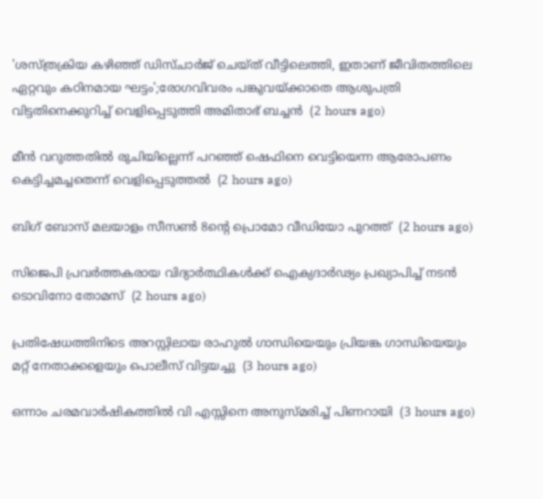'ശസ്ത്രക്രിയ കഴിഞ്ഞ് ഡിസ്ചാര്‍ജ് ചെയ്ത് വീട്ടിലെത്തി, ഇതാണ് ജീവിതത്തിലെ ഏറ്റവും കഠിനമായ ഘട്ടം';രോഗവിവരം പങ്കുവയ്ക്കാതെ ആശുപത്രി വിട്ടതിനെക്കുറിച്ച് വെളിപ്പെടുത്തി അമിതാഭ് ബച്ചന്‍  (2 hours ago)

മീന്‍ വറുത്തതില്‍ രുചിയില്ലെന്ന് പറഞ്ഞ് ഷെഫിനെ വെട്ടിയെന്ന ആരോപണം കെട്ടിച്ചമച്ചതെന്ന് വെളിപ്പെടുത്തല്‍  (2 hours ago)

ബിഗ് ബോസ് മലയാളം സീസണ്‍ 8ന്റെ പ്രൊമോ വീഡിയോ പുറത്ത്  (2 hours ago)

സിജെപി പ്രവര്‍ത്തകരായ വിദ്യാര്‍ത്ഥികള്‍ക്ക് ഐക്യദാര്‍ഢ്യം പ്രഖ്യാപിച്ച് നടന്‍ ടൊവിനോ തോമസ്  (2 hours ago)

പ്രതിഷേധത്തിനിടെ അറസ്റ്റിലായ രാഹുല്‍ ഗാന്ധിയെയും പ്രിയങ്ക ഗാന്ധിയെയും മറ്റ് നേതാക്കളെയും പൊലീസ് വിട്ടയച്ചു  (3 hours ago)

ഒന്നാം ചരമവാര്‍ഷികത്തില്‍ വി എസ്സിനെ അനുസ്മരിച്ച് പിണറായി  (3 hours ago)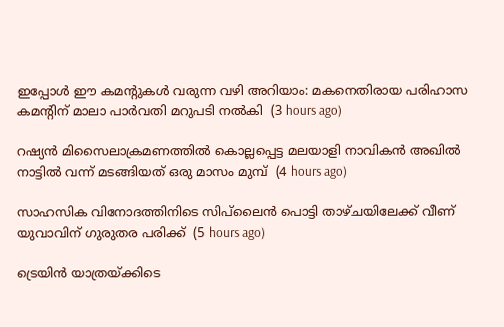ഇപ്പോള്‍ ഈ കമന്റുകള്‍ വരുന്ന വഴി അറിയാം: മകനെതിരായ പരിഹാസ കമന്റിന് മാലാ പാര്‍വതി മറുപടി നല്‍കി  (3 hours ago)

റഷ്യന്‍ മിസൈലാക്രമണത്തില്‍ കൊല്ലപ്പെട്ട മലയാളി നാവികന്‍ അഖില്‍ നാട്ടില്‍ വന്ന് മടങ്ങിയത് ഒരു മാസം മുമ്പ്  (4 hours ago)

സാഹസിക വിനോദത്തിനിടെ സിപ്‌ലൈന്‍ പൊട്ടി താഴ്ചയിലേക്ക് വീണ് യുവാവിന് ഗുരുതര പരിക്ക്  (5 hours ago)

ട്രെയിന്‍ യാത്രയ്ക്കിടെ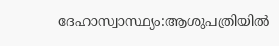ദേഹാസ്വാസ്ഥ്യം:ആശുപത്രിയില്‍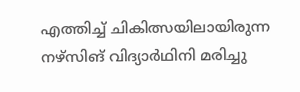എത്തിച്ച് ചികിത്സയിലായിരുന്ന നഴ്‌സിങ് വിദ്യാര്‍ഥിനി മരിച്ചു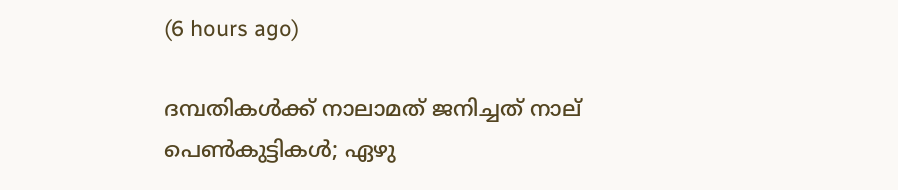(6 hours ago)

ദമ്പതികള്‍ക്ക് നാലാമത് ജനിച്ചത് നാല് പെണ്‍കുട്ടികള്‍; ഏഴു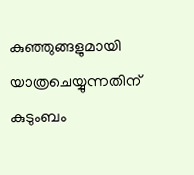കുഞ്ഞുങ്ങളുമായി യാത്രചെയ്യുന്നതിന് കുടുംബം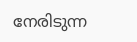നേരിടുന്ന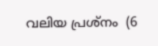വലിയ പ്രശ്‌നം  (6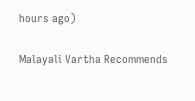hours ago)

Malayali Vartha Recommends